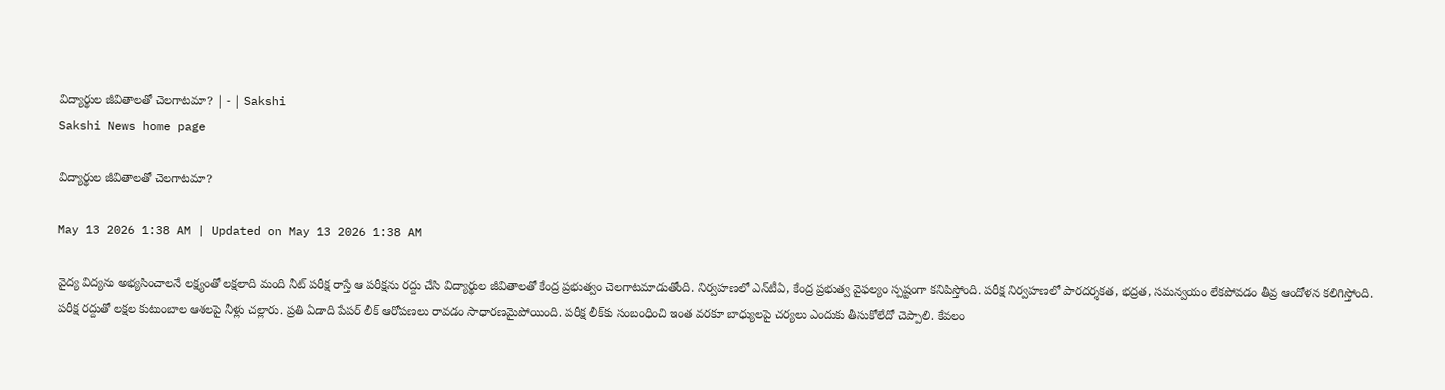విద్యార్థుల జీవితాలతో చెలగాటమా? | - | Sakshi
Sakshi News home page

విద్యార్థుల జీవితాలతో చెలగాటమా?

May 13 2026 1:38 AM | Updated on May 13 2026 1:38 AM

వైద్య విద్యను అభ్యసించాలనే లక్ష్యంతో లక్షలాది మంది నీట్‌ పరీక్ష రాస్తే ఆ పరీక్షను రద్దు చేసి విద్యార్థుల జీవితాలతో కేంద్ర ప్రభుత్వం చెలగాటమాడుతోంది. నిర్వహణలో ఎన్‌టీఏ, కేంద్ర ప్రభుత్వ వైఫల్యం స్పష్టంగా కనిపిస్తోంది. పరీక్ష నిర్వహణలో పారదర్శకత, భద్రత, సమన్వయం లేకపోవడం తీవ్ర ఆందోళన కలిగిస్తోంది. పరీక్ష రద్దుతో లక్షల కుటుంబాల ఆశలపై నీళ్లు చల్లారు. ప్రతి ఏడాది పేపర్‌ లీక్‌ ఆరోపణలు రావడం సాధారణమైపోయింది. పరీక్ష లీక్‌కు సంబంధించి ఇంత వరకూ బాధ్యులపై చర్యలు ఎందుకు తీసుకోలేదో చెప్పాలి. కేవలం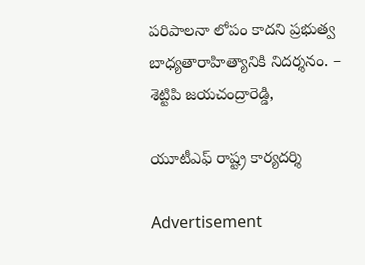పరిపాలనా లోపం కాదని ప్రభుత్వ బాధ్యతారాహిత్యానికి నిదర్శనం. – శెట్టిపి జయచంద్రారెడ్డి,

యూటీఎఫ్‌ రాష్ట్ర కార్యదర్శి

Advertisement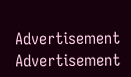Advertisement
Advertisement